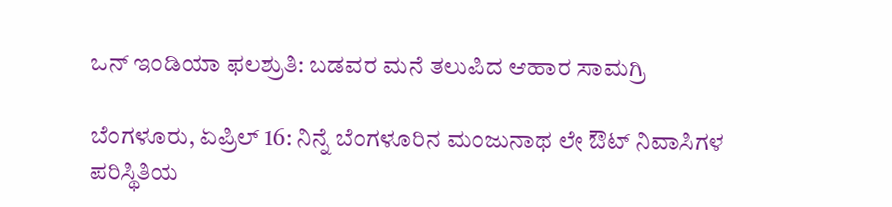ಒನ್ ಇಂಡಿಯಾ ಫಲಶ್ರುತಿ: ಬಡವರ ಮನೆ ತಲುಪಿದ ಆಹಾರ ಸಾಮಗ್ರಿ

ಬೆಂಗಳೂರು, ಏಪ್ರಿಲ್ 16: ನಿನ್ನೆ ಬೆಂಗಳೂರಿನ ಮಂಜುನಾಥ ಲೇ ಔಟ್‌ ನಿವಾಸಿಗಳ ಪರಿಸ್ಥಿತಿಯ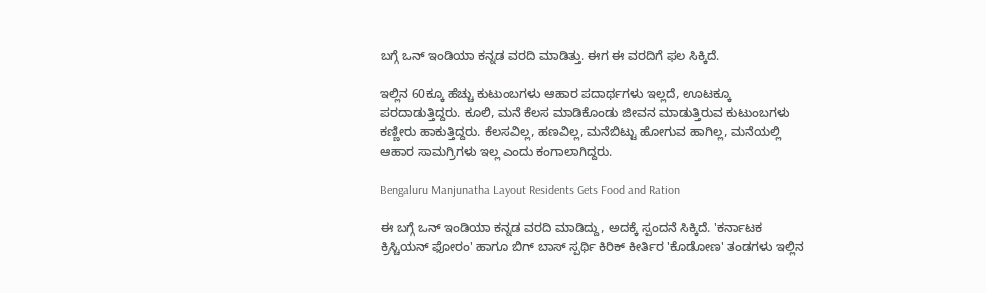ಬಗ್ಗೆ ಒನ್ ಇಂಡಿಯಾ ಕನ್ನಡ ವರದಿ ಮಾಡಿತ್ತು. ಈಗ ಈ ವರದಿಗೆ ಫಲ ಸಿಕ್ಕಿದೆ.

ಇಲ್ಲಿನ 60ಕ್ಕೂ ಹೆಚ್ಚು ಕುಟುಂಬಗಳು ಆಹಾರ ಪದಾರ್ಥಗಳು ಇಲ್ಲದೆ, ಊಟಕ್ಕೂ ಪರದಾಡುತ್ತಿದ್ದರು. ಕೂಲಿ, ಮನೆ ಕೆಲಸ ಮಾಡಿಕೊಂಡು ಜೀವನ ಮಾಡುತ್ತಿರುವ ಕುಟುಂಬಗಳು ಕಣ್ಣೀರು ಹಾಕುತ್ತಿದ್ದರು. ಕೆಲಸವಿಲ್ಲ, ಹಣವಿಲ್ಲ, ಮನೆಬಿಟ್ಟು ಹೋಗುವ ಹಾಗಿಲ್ಲ, ಮನೆಯಲ್ಲಿ ಆಹಾರ ಸಾಮಗ್ರಿಗಳು ಇಲ್ಲ ಎಂದು ಕಂಗಾಲಾಗಿದ್ದರು.

Bengaluru Manjunatha Layout Residents Gets Food and Ration

ಈ ಬಗ್ಗೆ ಒನ್ ಇಂಡಿಯಾ ಕನ್ನಡ ವರದಿ ಮಾಡಿದ್ದು, ಅದಕ್ಕೆ ಸ್ಪಂದನೆ ಸಿಕ್ಕಿದೆ. 'ಕರ್ನಾಟಕ ಕ್ರಿಸ್ಚಿಯನ್ ಫೋರಂ' ಹಾಗೂ ಬಿಗ್ ಬಾಸ್ ಸ್ಪರ್ಥಿ ಕಿರಿಕ್ ಕೀರ್ತಿರ 'ಕೊಡೋಣ' ತಂಡಗಳು ಇಲ್ಲಿನ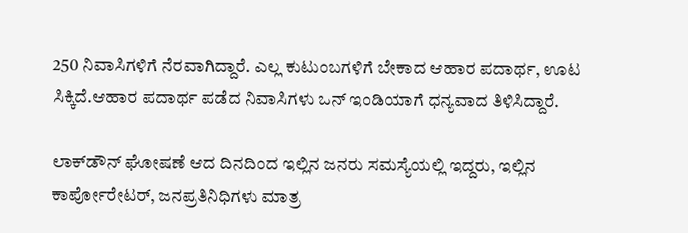250 ನಿವಾಸಿಗಳಿಗೆ ನೆರವಾಗಿದ್ದಾರೆ. ಎಲ್ಲ ಕುಟುಂಬಗಳಿಗೆ ಬೇಕಾದ ಆಹಾರ ಪದಾರ್ಥ, ಊಟ ಸಿಕ್ಕಿದೆ.ಆಹಾರ ಪದಾರ್ಥ ಪಡೆದ ನಿವಾಸಿಗಳು ಒನ್ ಇಂಡಿಯಾಗೆ ಧನ್ಯವಾದ ತಿಳಿಸಿದ್ದಾರೆ.

ಲಾಕ್‌ಡೌನ್ ಘೋಷಣೆ ಆದ ದಿನದಿಂದ ಇಲ್ಲಿನ ಜನರು ಸಮಸ್ಯೆಯಲ್ಲಿ ಇದ್ದರು, ಇಲ್ಲಿನ ಕಾರ್ಪೋರೇಟರ್, ಜನಪ್ರತಿನಿಧಿಗಳು ಮಾತ್ರ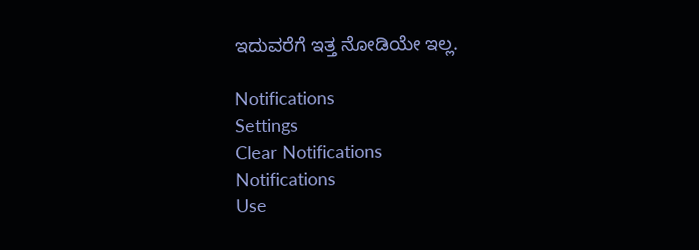ಇದುವರೆಗೆ ಇತ್ತ ನೋಡಿಯೇ ಇಲ್ಲ.

Notifications
Settings
Clear Notifications
Notifications
Use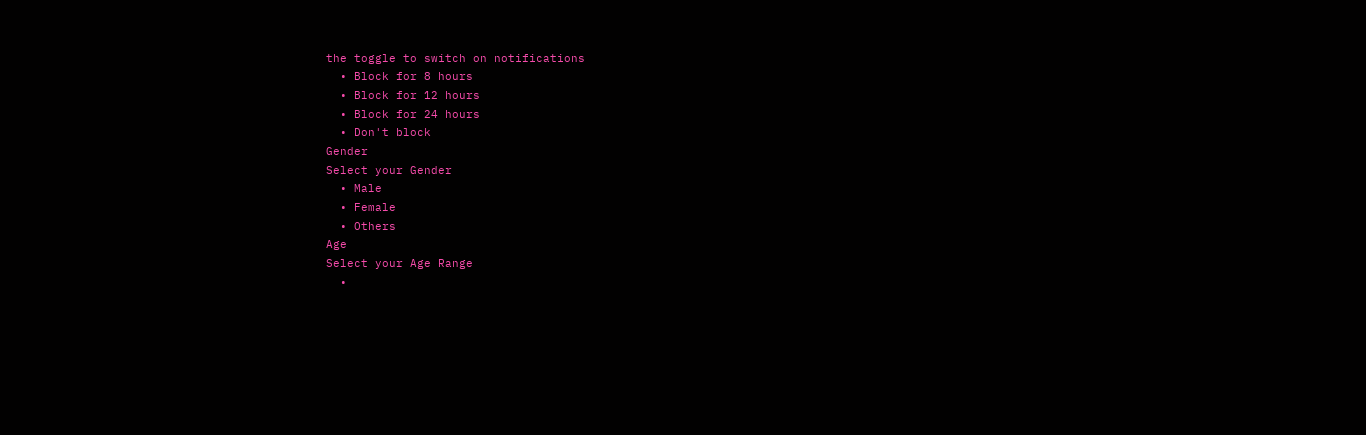the toggle to switch on notifications
  • Block for 8 hours
  • Block for 12 hours
  • Block for 24 hours
  • Don't block
Gender
Select your Gender
  • Male
  • Female
  • Others
Age
Select your Age Range
  •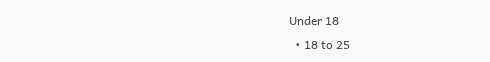Under 18
  • 18 to 25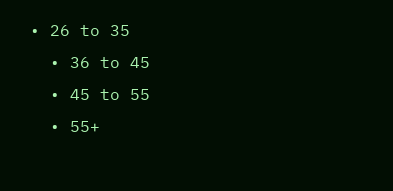• 26 to 35
  • 36 to 45
  • 45 to 55
  • 55+